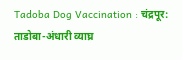Tadoba Dog Vaccination : चंद्रपूर: ताडोबा-अंधारी व्याघ्र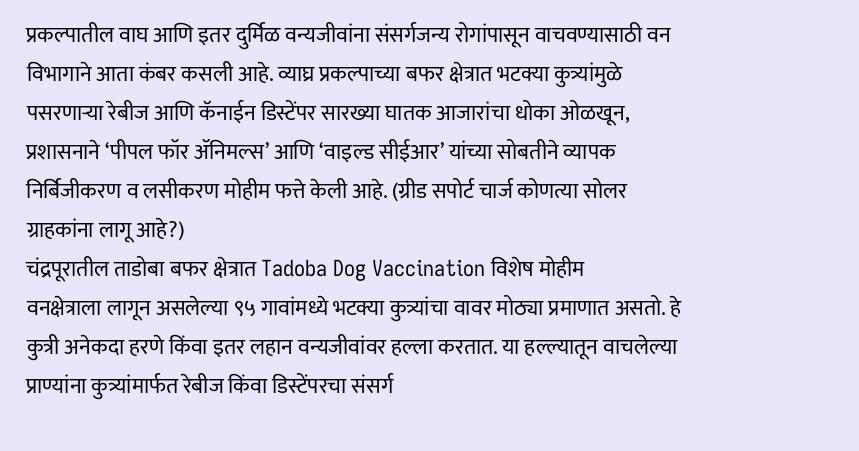प्रकल्पातील वाघ आणि इतर दुर्मिळ वन्यजीवांना संसर्गजन्य रोगांपासून वाचवण्यासाठी वन विभागाने आता कंबर कसली आहे. व्याघ्र प्रकल्पाच्या बफर क्षेत्रात भटक्या कुत्र्यांमुळे पसरणाऱ्या रेबीज आणि कॅनाईन डिस्टेंपर सारख्या घातक आजारांचा धोका ओळखून, प्रशासनाने ‘पीपल फॉर ॲनिमल्स’ आणि ‘वाइल्ड सीईआर’ यांच्या सोबतीने व्यापक निर्बिजीकरण व लसीकरण मोहीम फत्ते केली आहे. (ग्रीड सपोर्ट चार्ज कोणत्या सोलर ग्राहकांना लागू आहे?)
चंद्रपूरातील ताडोबा बफर क्षेत्रात Tadoba Dog Vaccination विशेष मोहीम
वनक्षेत्राला लागून असलेल्या ९५ गावांमध्ये भटक्या कुत्र्यांचा वावर मोठ्या प्रमाणात असतो. हे कुत्री अनेकदा हरणे किंवा इतर लहान वन्यजीवांवर हल्ला करतात. या हल्ल्यातून वाचलेल्या प्राण्यांना कुत्र्यांमार्फत रेबीज किंवा डिस्टेंपरचा संसर्ग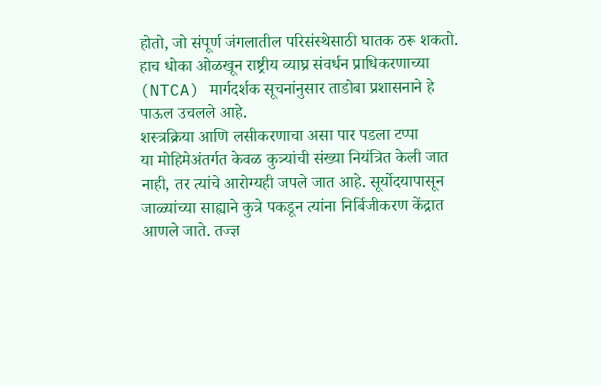होतो, जो संपूर्ण जंगलातील परिसंस्थेसाठी घातक ठरू शकतो. हाच धोका ओळखून राष्ट्रीय व्याघ्र संवर्धन प्राधिकरणाच्या (NTCA) मार्गदर्शक सूचनांनुसार ताडोबा प्रशासनाने हे पाऊल उचलले आहे.
शस्त्रक्रिया आणि लसीकरणाचा असा पार पडला टप्पा
या मोहिमेअंतर्गत केवळ कुत्र्यांची संख्या नियंत्रित केली जात नाही, तर त्यांचे आरोग्यही जपले जात आहे. सूर्योदयापासून जाळ्यांच्या साह्याने कुत्रे पकडून त्यांना निर्बिजीकरण केंद्रात आणले जाते. तज्ज्ञ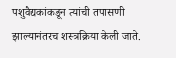पशुवैद्यकांकडून त्यांची तपासणी झाल्यानंतरच शस्त्रक्रिया केली जाते.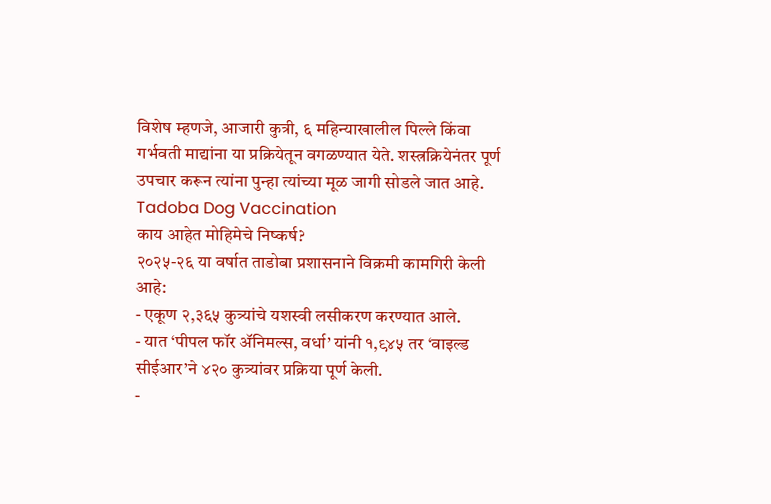विशेष म्हणजे, आजारी कुत्री, ६ महिन्याखालील पिल्ले किंवा गर्भवती माद्यांना या प्रक्रियेतून वगळण्यात येते. शस्त्रक्रियेनंतर पूर्ण उपचार करून त्यांना पुन्हा त्यांच्या मूळ जागी सोडले जात आहे. Tadoba Dog Vaccination
काय आहेत मोहिमेचे निष्कर्ष?
२०२५-२६ या वर्षात ताडोबा प्रशासनाने विक्रमी कामगिरी केली आहे:
- एकूण २,३६५ कुत्र्यांचे यशस्वी लसीकरण करण्यात आले.
- यात ‘पीपल फॉर ॲनिमल्स, वर्धा’ यांनी १,९४५ तर ‘वाइल्ड सीईआर’ने ४२० कुत्र्यांवर प्रक्रिया पूर्ण केली.
-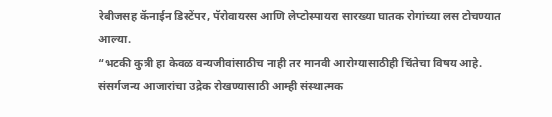रेबीजसह कॅनाईन डिस्टेंपर, पॅरोवायरस आणि लेप्टोस्पायरा सारख्या घातक रोगांच्या लस टोचण्यात आल्या.
“भटकी कुत्री हा केवळ वन्यजीवांसाठीच नाही तर मानवी आरोग्यासाठीही चिंतेचा विषय आहे. संसर्गजन्य आजारांचा उद्रेक रोखण्यासाठी आम्ही संस्थात्मक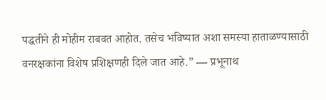पद्धतीने ही मोहीम राबवत आहोत. तसेच भविष्यात अशा समस्या हाताळण्यासाठी वनरक्षकांना विशेष प्रशिक्षणही दिले जात आहे.” — प्रभूनाथ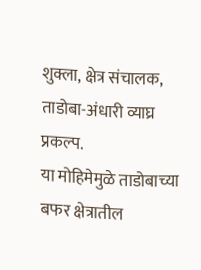शुक्ला, क्षेत्र संचालक, ताडोबा-अंधारी व्याघ्र प्रकल्प.
या मोहिमेमुळे ताडोबाच्या बफर क्षेत्रातील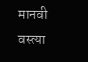मानवी वस्त्या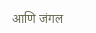आणि जंगल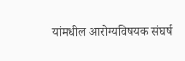यांमधील आरोग्यविषयक संघर्ष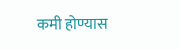कमी होण्यास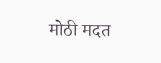मोठी मदत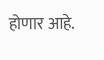होणार आहे.